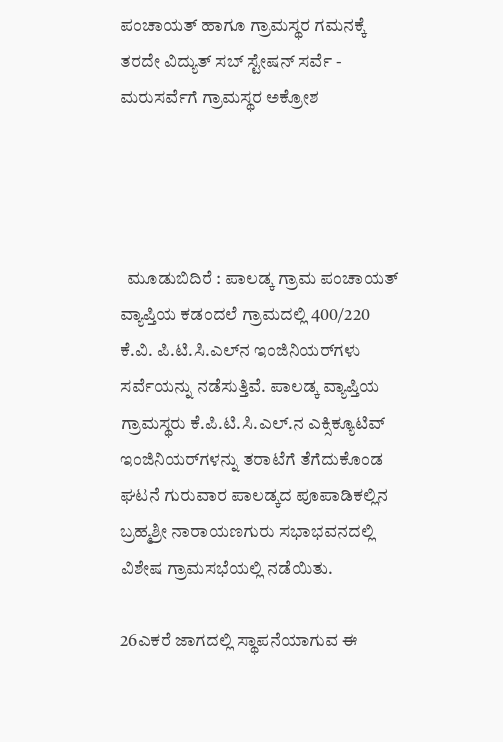ಪಂಚಾಯತ್‌ ಹಾಗೂ ಗ್ರಾಮಸ್ಥರ ಗಮನಕ್ಕೆ ತರದೇ ವಿದ್ಯುತ್ ಸಬ್ ಸ್ಟೇಷನ್ ಸರ್ವೆ - ಮರುಸರ್ವೆಗೆ ಗ್ರಾಮಸ್ಥರ ಅಕ್ರೋಶ




  ಮೂಡುಬಿದಿರೆ : ಪಾಲಡ್ಕ ಗ್ರಾಮ ಪಂಚಾಯತ್ ವ್ಯಾಪ್ತಿಯ ಕಡಂದಲೆ ಗ್ರಾಮದಲ್ಲಿ 400/220 ಕೆ.ವಿ. ಪಿ.ಟಿ.ಸಿ.ಎಲ್‌ನ ಇಂಜಿನಿಯರ್‌ಗಳು ಸರ್ವೆಯನ್ನು ನಡೆಸುತ್ತಿವೆ. ಪಾಲಡ್ಕ ವ್ಯಾಪ್ತಿಯ ಗ್ರಾಮಸ್ಥರು ಕೆ.ಪಿ.ಟಿ.ಸಿ.ಎಲ್.ನ ಎಕ್ಸಿಕ್ಯೂಟಿವ್ ಇಂಜಿನಿಯರ್‌ಗಳನ್ನು ತರಾಟೆಗೆ ತೆಗೆದುಕೊಂಡ ಘಟನೆ ಗುರುವಾರ ಪಾಲಡ್ಕದ ಪೂಪಾಡಿಕಲ್ಲಿನ ಬ್ರಹ್ಮಶ್ರೀ ನಾರಾಯಣಗುರು ಸಭಾಭವನದಲ್ಲಿ ವಿಶೇಷ ಗ್ರಾಮಸಭೆಯಲ್ಲಿ ನಡೆಯಿತು.

26ಎಕರೆ ಜಾಗದಲ್ಲಿ ಸ್ಥಾಪನೆಯಾಗುವ ಈ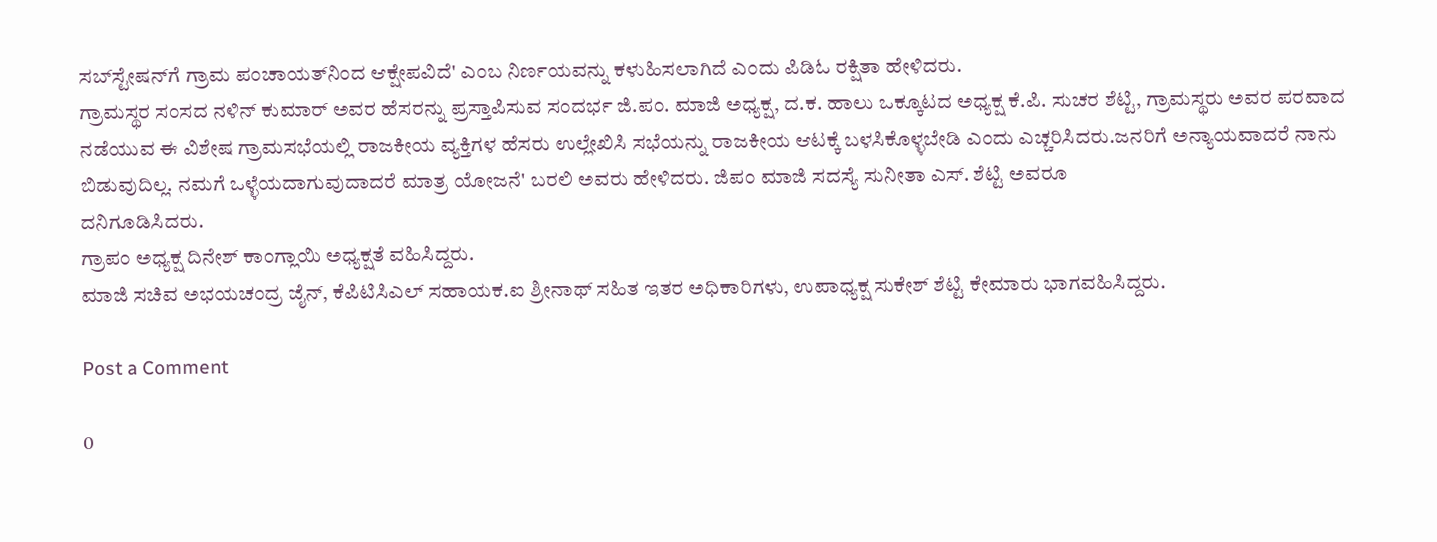ಸಬ್‌ಸ್ಟೇಷನ್‌ಗೆ ಗ್ರಾಮ ಪಂಚಾಯತ್‌ನಿಂದ ಆಕ್ಷೇಪವಿದೆ' ಎಂಬ ನಿರ್ಣಯವನ್ನು ಕಳುಹಿಸಲಾಗಿದೆ ಎಂದು ಪಿಡಿಓ ರಕ್ಷಿತಾ ಹೇಳಿದರು.
ಗ್ರಾಮಸ್ಥರ ಸಂಸದ ನಳಿನ್ ಕುಮಾರ್ ಅವರ ಹೆಸರನ್ನು ಪ್ರಸ್ತಾಪಿಸುವ ಸಂದರ್ಭ ಜಿ.ಪಂ. ಮಾಜಿ ಅಧ್ಯಕ್ಷ, ದ.ಕ. ಹಾಲು ಒಕ್ಕೂಟದ ಅಧ್ಯಕ್ಷ ಕೆ.ಪಿ. ಸುಚರ ಶೆಟ್ಟಿ, ಗ್ರಾಮಸ್ಥರು ಅವರ ಪರವಾದ ನಡೆಯುವ ಈ ವಿಶೇಷ ಗ್ರಾಮಸಭೆಯಲ್ಲಿ ರಾಜಕೀಯ ವ್ಯಕ್ತಿಗಳ ಹೆಸರು ಉಲ್ಲೇಖಿಸಿ ಸಭೆಯನ್ನು ರಾಜಕೀಯ ಆಟಕ್ಕೆ ಬಳಸಿಕೊಳ್ಳಬೇಡಿ ಎಂದು ಎಚ್ಚರಿಸಿದರು.ಜನರಿಗೆ ಅನ್ಯಾಯವಾದರೆ ನಾನು ಬಿಡುವುದಿಲ್ಲ. ನಮಗೆ ಒಳ್ಳೆಯದಾಗುವುದಾದರೆ ಮಾತ್ರ ಯೋಜನೆ' ಬರಲಿ ಅವರು ಹೇಳಿದರು. ಜಿಪಂ ಮಾಜಿ ಸದಸ್ಯೆ ಸುನೀತಾ ಎಸ್. ಶೆಟ್ಟಿ ಅವರೂ
ದನಿಗೂಡಿಸಿದರು.
ಗ್ರಾಪಂ ಅಧ್ಯಕ್ಷ ದಿನೇಶ್ ಕಾಂಗ್ಲಾಯಿ ಅಧ್ಯಕ್ಷತೆ ವಹಿಸಿದ್ದರು.
ಮಾಜಿ ಸಚಿವ ಅಭಯಚಂದ್ರ ಜೈನ್, ಕೆಪಿಟಿಸಿಎಲ್ ಸಹಾಯಕ.ಐ ಶ್ರೀನಾಥ್ ಸಹಿತ ಇತರ ಅಧಿಕಾರಿಗಳು, ಉಪಾಧ್ಯಕ್ಷ ಸುಕೇಶ್ ಶೆಟ್ಟಿ ಕೇಮಾರು ಭಾಗವಹಿಸಿದ್ದರು.

Post a Comment

0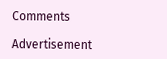Comments

Advertisement